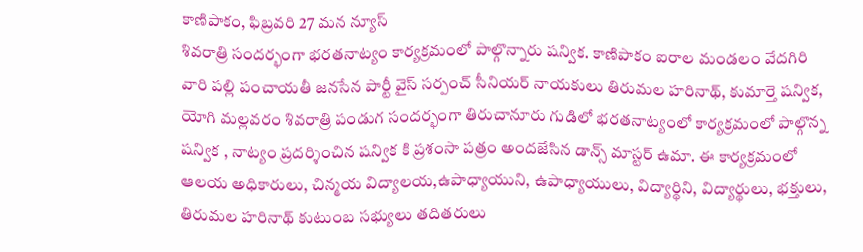కాణిపాకం, ఫిబ్రవరి 27 మన న్యూస్
శివరాత్రి సందర్భంగా భరతనాట్యం కార్యక్రమంలో పాల్గొన్నారు షన్విక. కాణిపాకం ఐరాల మండలం వేదగిరి వారి పల్లి పంచాయతీ జనసేన పార్టీ వైస్ సర్పంచ్ సీనియర్ నాయకులు తిరుమల హరినాథ్, కుమార్తె షన్విక, యోగి మల్లవరం శివరాత్రి పండుగ సందర్భంగా తిరుచానూరు గుడిలో భరతనాట్యంలో కార్యక్రమంలో పాల్గొన్న షన్విక , నాట్యం ప్రదర్శించిన షన్విక కి ప్రశంసా పత్రం అందజేసిన డాన్స్ మాస్టర్ ఉమా. ఈ కార్యక్రమంలో ఆలయ అధికారులు, చిన్మయ విద్యాలయ,ఉపాధ్యాయుని, ఉపాధ్యాయులు, విద్యార్థిని, విద్యార్థులు, భక్తులు, తిరుమల హరినాథ్ కుటుంబ సభ్యులు తదితరులు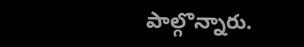పాల్గొన్నారు.